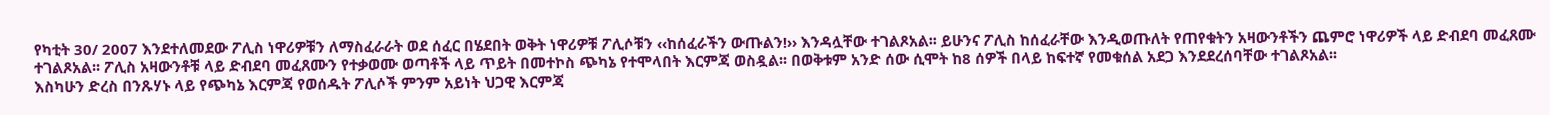የካቲት 30/ 2007 እንደተለመደው ፖሊስ ነዋሪዎቹን ለማስፈራራት ወደ ሰፈር በሄደበት ወቅት ነዋሪዎቹ ፖሊሶቹን ‹‹ከሰፈራችን ውጡልን!›› እንዳሏቸው ተገልጾአል፡፡ ይሁንና ፖሊስ ከሰፈራቸው እንዲወጡለት የጠየቁትን አዛውንቶችን ጨምሮ ነዋሪዎች ላይ ድብደባ መፈጸሙ ተገልጾአል፡፡ ፖሊስ አዛውንቶቹ ላይ ድብደባ መፈጸሙን የተቃወሙ ወጣቶች ላይ ጥይት በመተኮስ ጭካኔ የተሞላበት እርምጃ ወስዷል፡፡ በወቅቱም አንድ ሰው ሲሞት ከ8 ሰዎች በላይ ከፍተኛ የመቁሰል አደጋ እንደደረሰባቸው ተገልጾአል፡፡
እስካሁን ድረስ በንጹሃኑ ላይ የጭካኔ እርምጃ የወሰዱት ፖሊሶች ምንም አይነት ህጋዊ እርምጃ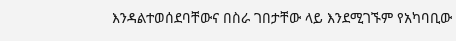እንዳልተወሰደባቸውና በስራ ገበታቸው ላይ እንደሚገኙም የአካባቢው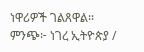ነዋሪዎች ገልጸዋል፡፡
ምንጭ፦ ነገረ ኢትዮጵያ /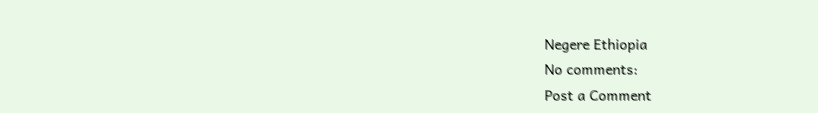Negere Ethiopia
No comments:
Post a Comment